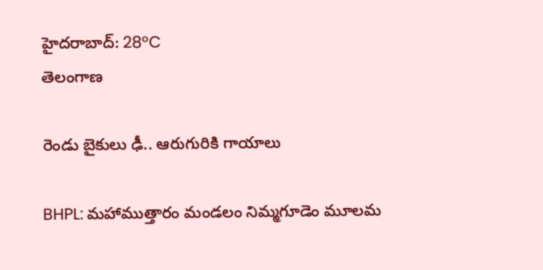హైదరాబాద్: 28°C
తెలంగాణ

రెండు బైకులు ఢీ.. ఆరుగురికి గాయాలు

BHPL: మహాముత్తారం మండలం నిమ్మగూడెం మూలమ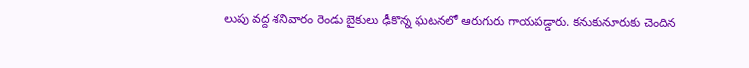లుపు వద్ద శనివారం రెండు బైకులు ఢీకొన్న ఘటనలో ఆరుగురు గాయపడ్డారు. కనుకునూరుకు చెందిన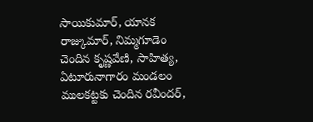సాయికుమార్, యానక రాజ్కుమార్, నిమ్మగూడెం చెందిన కృష్ణవేణి, సాహిత్య, ఏటూరునాగారం మండలం ములకట్టకు చెందిన రవీందర్,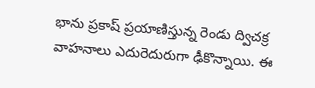భాను ప్రకాష్ ప్రయాణిస్తున్న రెండు ద్విచక్ర వాహనాలు ఎదురెదురుగా ఢీకొన్నాయి. ఈ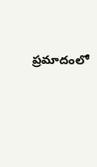ప్రమాదంలో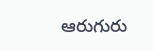ఆరుగురు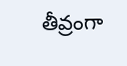తీవ్రంగా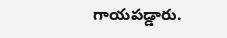గాయపడ్డారు.